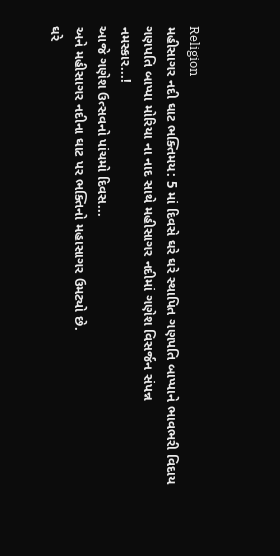Religion
મહીસાગર નદી ઘાટ ભક્તિમય: 5 માં દિવસે ઘરે ઘરે સ્થાપિત ગણપતિ બાપ્પાને ભાવભરી વિદાય
ગણપતિ બાપ્પા મોરિયા ના નાદ સાથે મહીસાગર નદીમાં ગણેશ વિસર્જન સંપન્ન
નમસ્કાર...!
આજે ગણેશ ઉત્સવનો પાંચમો દિવસ...
અને મહીસાગર નદીના ઘાટ પર ભક્તિનો મહાસાગર ઉમટ્યો છે.
ઘરે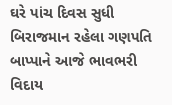ઘરે પાંચ દિવસ સુધી બિરાજમાન રહેલા ગણપતિ બાપ્પાને આજે ભાવભરી વિદાય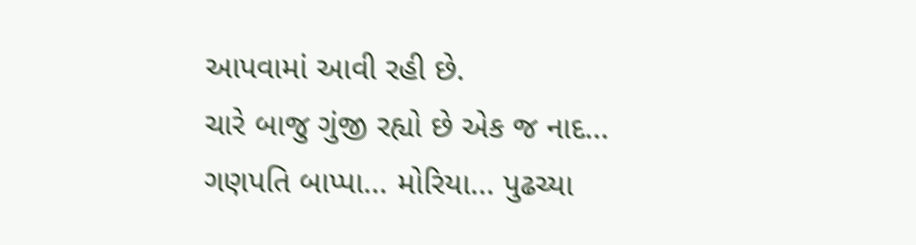આપવામાં આવી રહી છે.
ચારે બાજુ ગુંજી રહ્યો છે એક જ નાદ...
ગણપતિ બાપ્પા... મોરિયા... પુઢચ્યા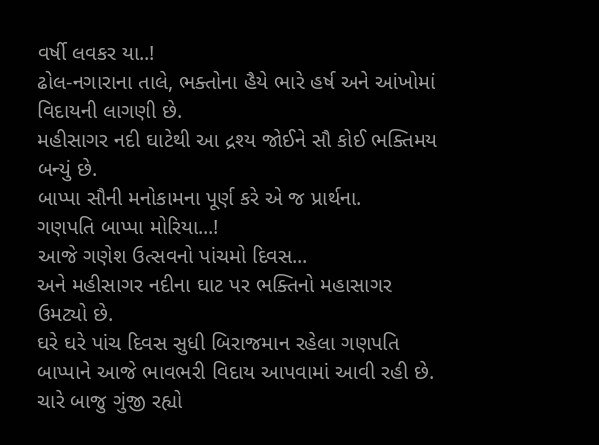વર્ષી લવકર યા..!
ઢોલ-નગારાના તાલે, ભક્તોના હૈયે ભારે હર્ષ અને આંખોમાં વિદાયની લાગણી છે.
મહીસાગર નદી ઘાટેથી આ દ્રશ્ય જોઈને સૌ કોઈ ભક્તિમય બન્યું છે.
બાપ્પા સૌની મનોકામના પૂર્ણ કરે એ જ પ્રાર્થના.
ગણપતિ બાપ્પા મોરિયા...!
આજે ગણેશ ઉત્સવનો પાંચમો દિવસ...
અને મહીસાગર નદીના ઘાટ પર ભક્તિનો મહાસાગર ઉમટ્યો છે.
ઘરે ઘરે પાંચ દિવસ સુધી બિરાજમાન રહેલા ગણપતિ બાપ્પાને આજે ભાવભરી વિદાય આપવામાં આવી રહી છે.
ચારે બાજુ ગુંજી રહ્યો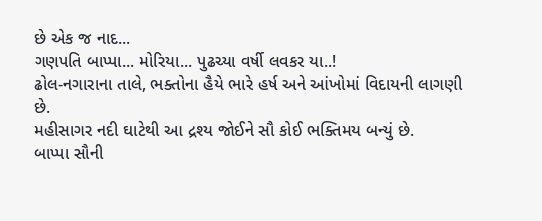છે એક જ નાદ...
ગણપતિ બાપ્પા... મોરિયા... પુઢચ્યા વર્ષી લવકર યા..!
ઢોલ-નગારાના તાલે, ભક્તોના હૈયે ભારે હર્ષ અને આંખોમાં વિદાયની લાગણી છે.
મહીસાગર નદી ઘાટેથી આ દ્રશ્ય જોઈને સૌ કોઈ ભક્તિમય બન્યું છે.
બાપ્પા સૌની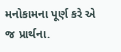મનોકામના પૂર્ણ કરે એ જ પ્રાર્થના.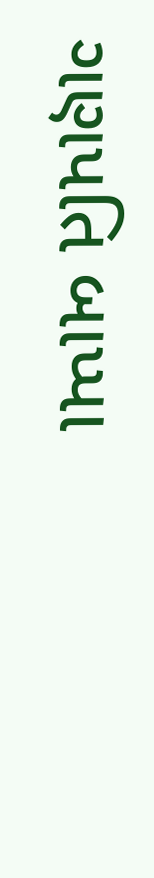ગણપતિ બાપ્પા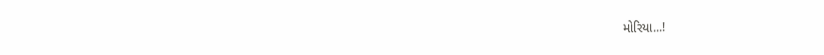મોરિયા...!